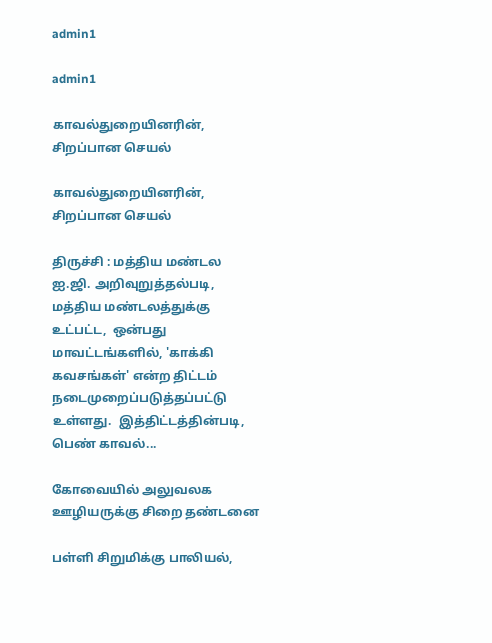admin1

admin1

காவல்துறையினரின், சிறப்பான செயல்

காவல்துறையினரின், சிறப்பான செயல்

திருச்சி : மத்திய மண்டல ஐ.ஜி. அறிவுறுத்தல்படி, மத்திய மண்டலத்துக்கு உட்பட்ட,  ஒன்பது மாவட்டங்களில், 'காக்கி கவசங்கள்' என்ற திட்டம் நடைமுறைப்படுத்தப்பட்டு உள்ளது.  இத்திட்டத்தின்படி, பெண் காவல்...

கோவையில் அலுவலக ஊழியருக்கு சிறை தண்டனை

பள்ளி சிறுமிக்கு பாலியல்,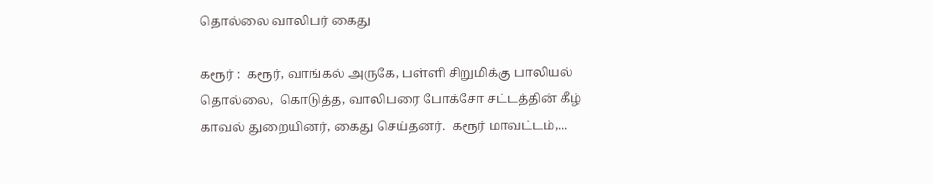தொல்லை வாலிபர் கைது

கரூர் :  கரூர், வாங்கல் அருகே, பள்ளி சிறுமிக்கு பாலியல் தொல்லை,  கொடுத்த, வாலிபரை போக்சோ சட்டத்தின் கீழ் காவல் துறையினர், கைது செய்தனர்.  கரூர் மாவட்டம்,...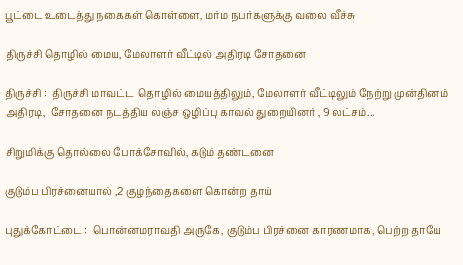பூட்டை உடைத்து நகைகள் கொள்ளை, மர்ம நபர்களுக்கு வலை வீச்சு

திருச்சி தொழில் மைய, மேலாளர் வீட்டில் அதிரடி சோதனை

திருச்சி :  திருச்சி மாவட்ட  தொழில் மையத்திலும், மேலாளர் வீட்டிலும் நேற்று முன்தினம் அதிரடி,  சோதனை நடத்திய லஞ்ச ஒழிப்பு காவல் துறையினர் , 9 லட்சம்...

சிறுமிக்கு தொல்லை போக்சோவில், கடும் தண்டனை

குடும்ப பிரச்னையால் ,2 குழந்தைகளை கொன்ற தாய்

புதுக்கோட்டை :  பொன்னமராவதி அருகே, குடும்ப பிரச்னை காரணமாக, பெற்ற தாயே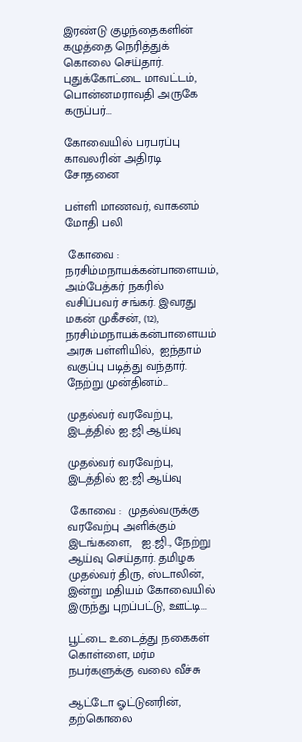இரண்டு குழந்தைகளின் கழுத்தை நெரித்துக் கொலை செய்தார்.  புதுக்கோட்டை மாவட்டம், பொன்னமராவதி அருகே கருப்பர்...

கோவையில் பரபரப்பு காவலரின் அதிரடி சோதனை

பள்ளி மாணவர், வாகனம் மோதி பலி

 கோவை :  நரசிம்மநாயக்கன்பாளையம், அம்பேத்கர் நகரில் வசிப்பவர் சங்கர். இவரது மகன் முகீசன், (12),  நரசிம்மநாயக்கன்பாளையம் அரசு பள்ளியில்,  ஐந்தாம் வகுப்பு படித்து வந்தார்.  நேற்று முன்தினம்...

முதல்வர் வரவேற்பு, இடத்தில் ஐ.ஜி ஆய்வு

முதல்வர் வரவேற்பு, இடத்தில் ஐ.ஜி ஆய்வு

 கோவை :  முதல்வருக்கு வரவேற்பு அளிக்கும் இடங்களை,   ஐ.ஜி., நேற்று ஆய்வு செய்தார். தமிழக முதல்வர் திரு, ஸ்டாலின், இன்று மதியம் கோவையில் இருந்து புறப்பட்டு, ஊட்டி...

பூட்டை உடைத்து நகைகள் கொள்ளை, மர்ம நபர்களுக்கு வலை வீச்சு

ஆட்டோ ஓட்டுனரின், தற்கொலை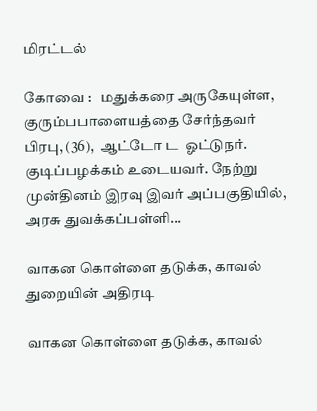மிரட்டல்

கோவை :   மதுக்கரை அருகேயுள்ள,  குரும்பபாளையத்தை சேர்ந்தவர் பிரபு, (36),  ஆட்டோ ட  ஓட்டுநர். குடிப்பழக்கம் உடையவர். நேற்று முன்தினம் இரவு இவர் அப்பகுதியில், அரசு துவக்கப்பள்ளி...

வாகன கொள்ளை தடுக்க, காவல் துறையின் அதிரடி

வாகன கொள்ளை தடுக்க, காவல்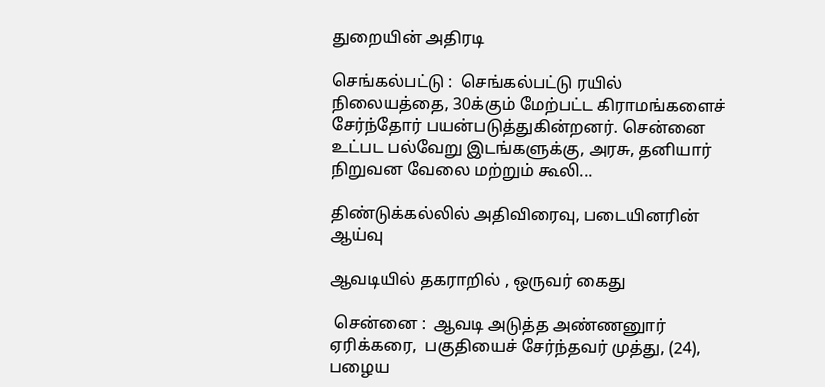துறையின் அதிரடி

செங்கல்பட்டு :  செங்கல்பட்டு ரயில் நிலையத்தை, 30க்கும் மேற்பட்ட கிராமங்களைச் சேர்ந்தோர் பயன்படுத்துகின்றனர். சென்னை உட்பட பல்வேறு இடங்களுக்கு, அரசு, தனியார் நிறுவன வேலை மற்றும் கூலி...

திண்டுக்கல்லில் அதிவிரைவு, படையினரின் ஆய்வு

ஆவடியில் தகராறில் , ஒருவர் கைது

 சென்னை :  ஆவடி அடுத்த அண்ணனுார் ஏரிக்கரை,  பகுதியைச் சேர்ந்தவர் முத்து, (24), பழைய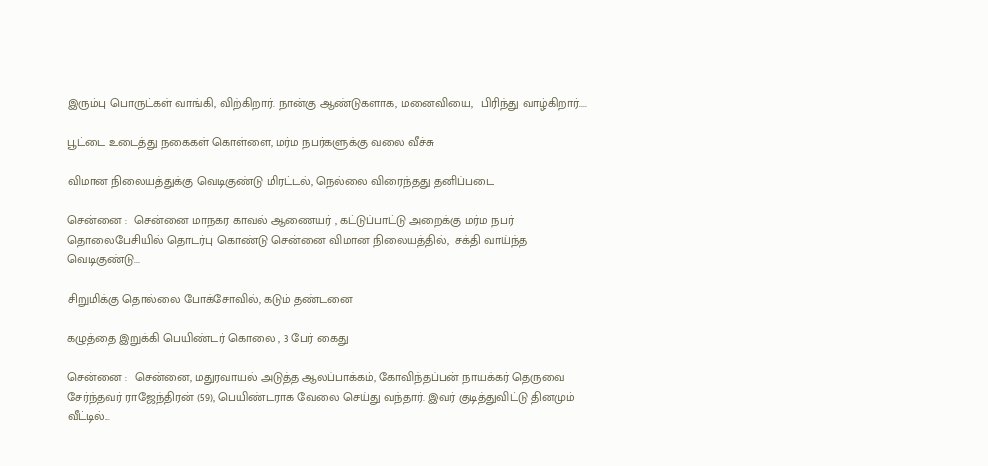இரும்பு பொருட்கள் வாங்கி, விற்கிறார். நான்கு ஆண்டுகளாக, மனைவியை,  பிரிந்து வாழ்கிறார்....

பூட்டை உடைத்து நகைகள் கொள்ளை, மர்ம நபர்களுக்கு வலை வீச்சு

விமான நிலையத்துக்கு வெடிகுண்டு மிரட்டல், நெல்லை விரைந்தது தனிப்படை

சென்னை :  சென்னை மாநகர காவல் ஆணையர் , கட்டுப்பாட்டு அறைக்கு மர்ம நபர் தொலைபேசியில் தொடர்பு கொண்டு சென்னை விமான நிலையத்தில்,  சக்தி வாய்ந்த வெடிகுண்டு...

சிறுமிக்கு தொல்லை போக்சோவில், கடும் தண்டனை

கழுத்தை இறுக்கி பெயிண்டர் கொலை , 3 பேர் கைது

சென்னை :  சென்னை, மதுரவாயல் அடுத்த ஆலப்பாக்கம், கோவிந்தப்பன் நாயக்கர் தெருவை சேர்ந்தவர் ராஜேந்திரன் (59), பெயிண்டராக வேலை செய்து வந்தார். இவர் குடித்துவிட்டு தினமும் வீட்டில்...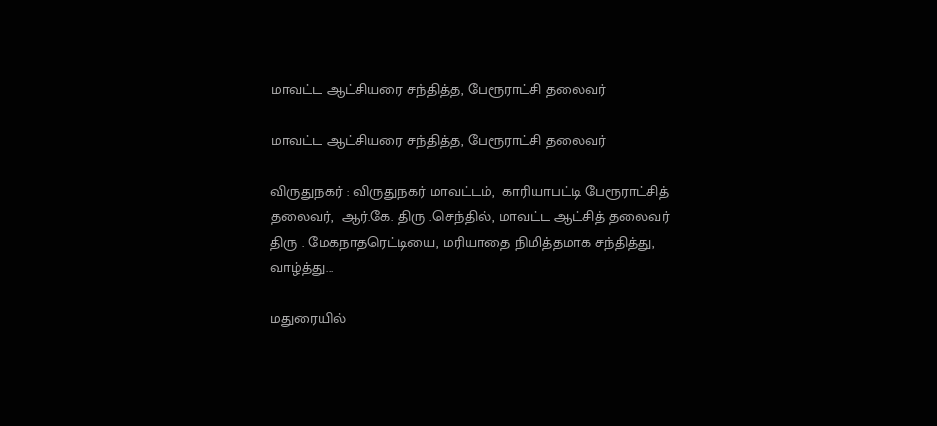மாவட்ட ஆட்சியரை சந்தித்த, பேரூராட்சி தலைவர்

மாவட்ட ஆட்சியரை சந்தித்த, பேரூராட்சி தலைவர்

விருதுநகர் : விருதுநகர் மாவட்டம்,  காரியாபட்டி பேரூராட்சித் தலைவர்,  ஆர்.கே. திரு .செந்தில், மாவட்ட ஆட்சித் தலைவர் திரு . மேகநாதரெட்டியை, மரியாதை நிமித்தமாக சந்தித்து,  வாழ்த்து...

மதுரையில்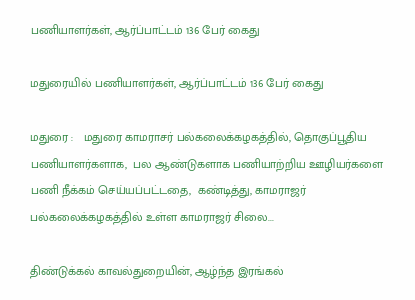பணியாளர்கள், ஆர்ப்பாட்டம் 136 பேர் கைது

மதுரையில் பணியாளர்கள், ஆர்ப்பாட்டம் 136 பேர் கைது

மதுரை :   மதுரை காமராசர் பல்கலைக்கழகத்தில், தொகுப்பூதிய பணியாளர்களாக,  பல ஆண்டுகளாக பணியாற்றிய ஊழியர்களை பணி நீக்கம் செய்யப்பட்டதை,  கண்டித்து, காமராஜர் பல்கலைக்கழகத்தில் உள்ள காமராஜர் சிலை...

திண்டுக்கல் காவல்துறையின், ஆழ்ந்த இரங்கல்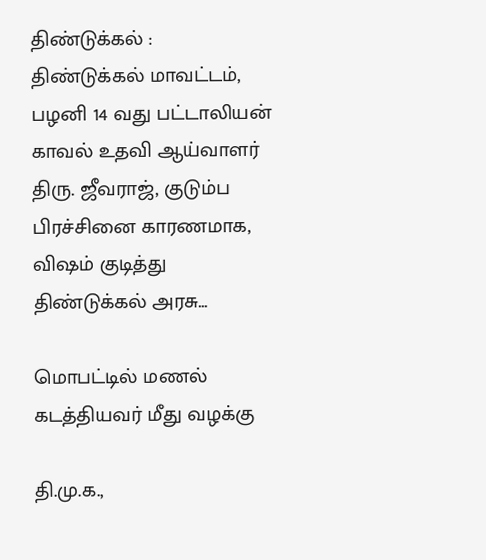திண்டுக்கல் :   திண்டுக்கல் மாவட்டம்,  பழனி 14 வது பட்டாலியன் காவல் உதவி ஆய்வாளர் திரு. ஜீவராஜ், குடும்ப பிரச்சினை காரணமாக,  விஷம் குடித்து திண்டுக்கல் அரசு...

மொபட்டில் மணல் கடத்தியவர் மீது வழக்கு

தி.மு.க.,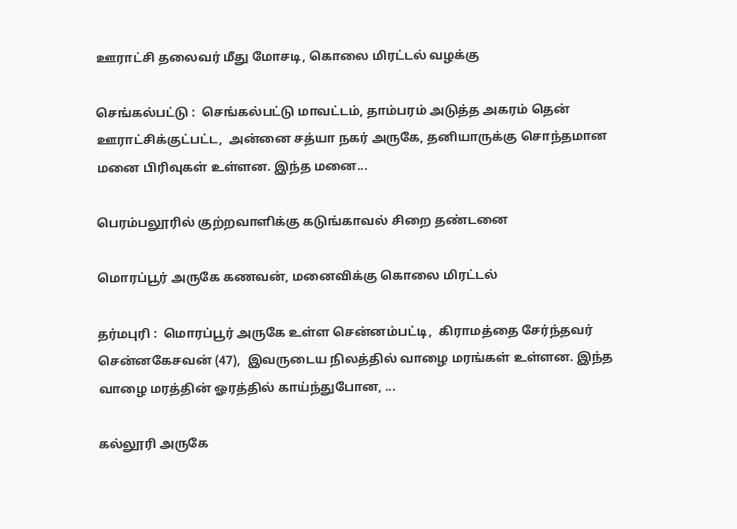ஊராட்சி தலைவர் மீது மோசடி, கொலை மிரட்டல் வழக்கு

செங்கல்பட்டு :  செங்கல்பட்டு மாவட்டம், தாம்பரம் அடுத்த அகரம் தென் ஊராட்சிக்குட்பட்ட,  அன்னை சத்யா நகர் அருகே, தனியாருக்கு சொந்தமான மனை பிரிவுகள் உள்ளன. இந்த மனை...

பெரம்பலூரில் குற்றவாளிக்கு கடுங்காவல் சிறை தண்டனை

மொரப்பூர் அருகே கணவன், மனைவிக்கு கொலை மிரட்டல்

தர்மபுரி :  மொரப்பூர் அருகே உள்ள சென்னம்பட்டி,  கிராமத்தை சேர்ந்தவர்  சென்னகேசவன் (47),  இவருடைய நிலத்தில் வாழை மரங்கள் உள்ளன. இந்த வாழை மரத்தின் ஓரத்தில் காய்ந்துபோன, ...

கல்லூரி அருகே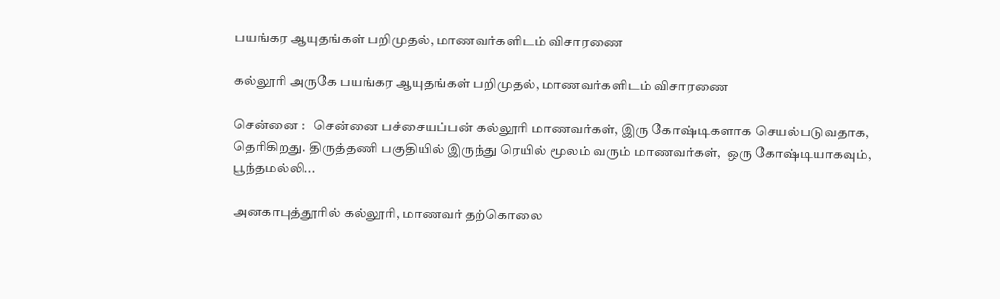பயங்கர ஆயுதங்கள் பறிமுதல், மாணவர்களிடம் விசாரணை

கல்லூரி அருகே பயங்கர ஆயுதங்கள் பறிமுதல், மாணவர்களிடம் விசாரணை

சென்னை :   சென்னை பச்சையப்பன் கல்லூரி மாணவர்கள், இரு கோஷ்டிகளாக செயல்படுவதாக,  தெரிகிறது. திருத்தணி பகுதியில் இருந்து ரெயில் மூலம் வரும் மாணவர்கள்,  ஒரு கோஷ்டியாகவும், பூந்தமல்லி...

அனகாபுத்தூரில் கல்லூரி, மாணவர் தற்கொலை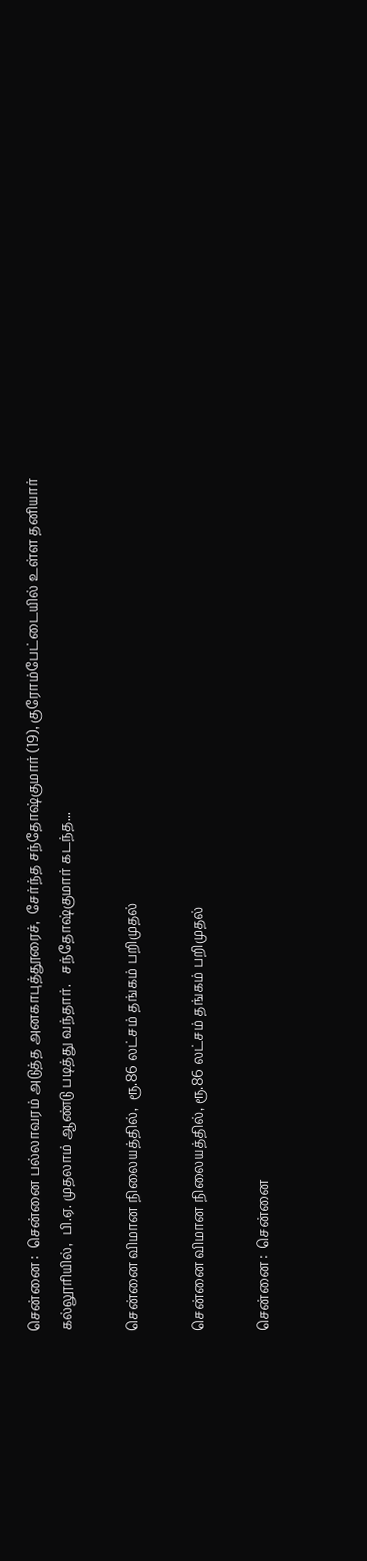சென்னை :  சென்னை பல்லாவரம் அடுத்த அனகாபுத்தூரைச்,  சேர்ந்த சந்தோஷ்குமார் (19), குரோம்பேட்டையில் உள்ள தனியார் கல்லூரியில்,  பி.ஏ. முதலாம் ஆண்டு படித்து வந்தார்.   சந்தோஷ்குமார் கடந்த...

சென்னை விமான நிலையத்தில்,  ரூ.86 லட்சம் தங்கம் பறிமுதல்

சென்னை விமான நிலையத்தில், ரூ.86 லட்சம் தங்கம் பறிமுதல்

சென்னை :  சென்னை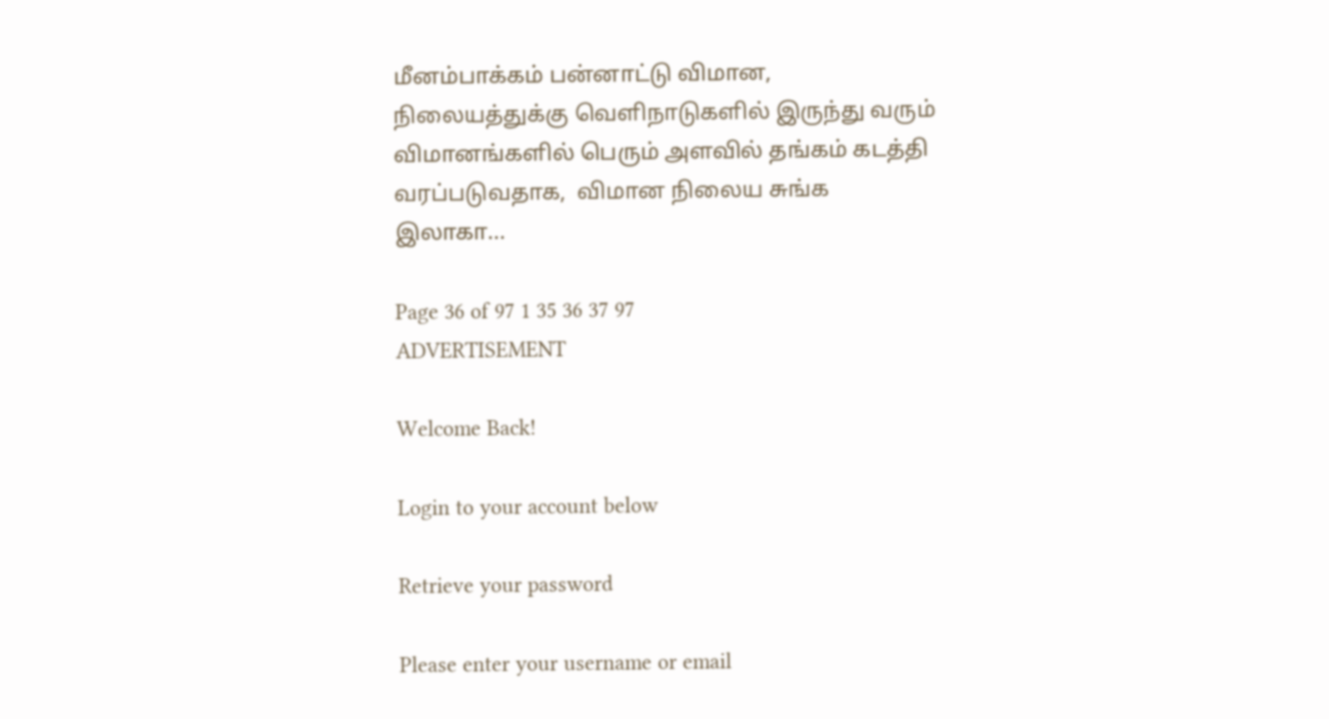மீனம்பாக்கம் பன்னாட்டு விமான,  நிலையத்துக்கு வெளிநாடுகளில் இருந்து வரும் விமானங்களில் பெரும் அளவில் தங்கம் கடத்தி வரப்படுவதாக,  விமான நிலைய சுங்க இலாகா...

Page 36 of 97 1 35 36 37 97
ADVERTISEMENT

Welcome Back!

Login to your account below

Retrieve your password

Please enter your username or email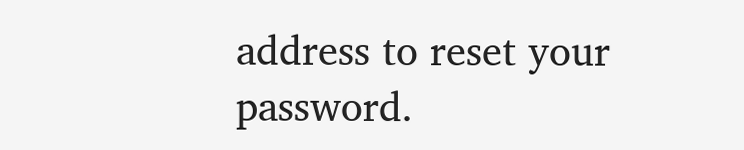address to reset your password.